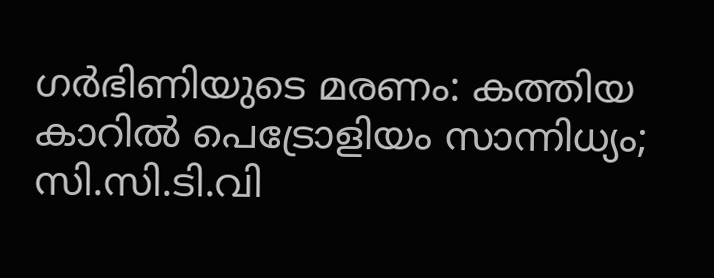ഗർഭിണിയുടെ മരണം: കത്തിയ കാറിൽ പെട്രോളിയം സാന്നിധ്യം; സി.സി.ടി.വി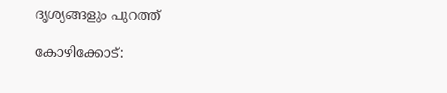ദൃശ്യങ്ങളും പുറത്ത്

കോഴിക്കോട്: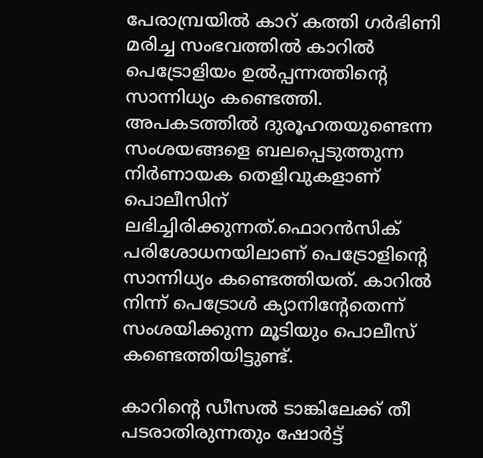പേരാമ്പ്രയിൽ കാറ് കത്തി ഗർഭിണി മരിച്ച സംഭവത്തിൽ കാറിൽ പെട്രോളിയം ഉൽപ്പന്നത്തിന്റെ സാന്നിധ്യം കണ്ടെത്തി. അപകടത്തിൽ ദുരൂഹതയുണ്ടെന്ന സംശയങ്ങളെ ബലപ്പെടുത്തുന്ന നിർണായക തെളിവുകളാണ് പൊലീസിന് ലഭിച്ചിരിക്കുന്നത്.ഫൊറൻസിക് പരിശോധനയിലാണ് പെട്രോളിന്റെ സാന്നിധ്യം കണ്ടെത്തിയത്. കാറിൽ നിന്ന് പെട്രോൾ ക്യാനിന്റേതെന്ന് സംശയിക്കുന്ന മൂടിയും പൊലീസ് കണ്ടെത്തിയിട്ടു‍ണ്ട്.

കാറിന്റെ ഡീസൽ ടാങ്കിലേക്ക് തീ പടരാതിരുന്നതും ഷോർട്ട്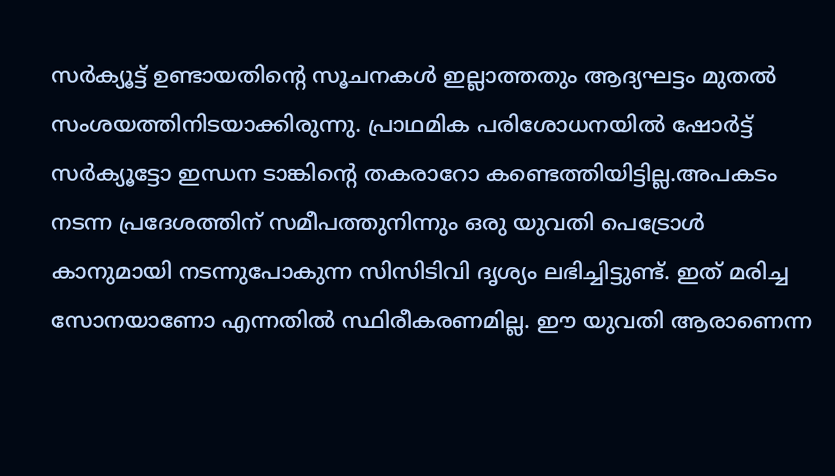സർക്യൂട്ട് ഉണ്ടായതിന്റെ സൂചനകൾ ഇല്ലാത്തതും ആദ്യഘട്ടം മുതൽ സംശയത്തിനിടയാക്കിരുന്നു. പ്രാഥമിക പരിശോധനയിൽ ഷോർട്ട് സർക്യൂട്ടോ ഇന്ധന ടാങ്കിന്റെ തകരാറോ കണ്ടെത്തിയിട്ടില്ല.അപകടം നടന്ന പ്രദേശത്തിന് സമീപത്തുനിന്നും ഒരു യുവതി പെട്രോൾ കാനുമായി നടന്നുപോകുന്ന സിസിടിവി ദൃശ്യം ലഭിച്ചിട്ടുണ്ട്. ഇത് മരിച്ച സോനയാണോ എന്നതില്‍ സ്ഥിരീകരണമില്ല. ഈ യുവതി ആരാണെന്ന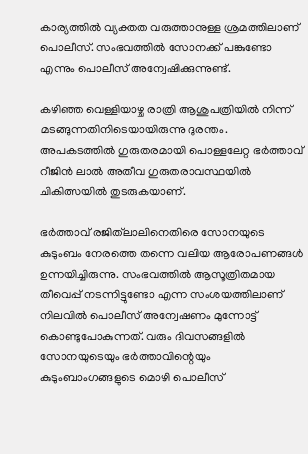കാര്യത്തിൽ വ്യക്തത വരുത്താനുള്ള ശ്രമത്തിലാണ് പൊലീസ്. സംഭവത്തിൽ സോനക്ക് പങ്കുണ്ടോ എന്നും പൊലീസ് അന്വേഷിക്കുന്നുണ്ട്.

കഴിഞ്ഞ വെള്ളിയാഴ്ച രാത്രി ആശുപത്രിയിൽ നിന്ന് മടങ്ങുന്നതിനിടെയായിരുന്നു ദുരന്തം. അപകടത്തിൽ ഗുരുതരമായി പൊള്ളലേറ്റ ഭർത്താവ് റീജിൻ ലാൽ അതീവ ഗുരുതരാവസ്ഥയിൽ ചികിത്സയിൽ തുടരുകയാണ്.

ഭർത്താവ് രജിത്‌ലാലിനെതിരെ സോനയുടെ കുടുംബം നേരത്തെ തന്നെ വലിയ ആരോപണങ്ങൾ ഉന്നയിച്ചിരുന്നു. സംഭവത്തിൽ ആസൂത്രിതമായ തീവെപ്പ് നടന്നിട്ടുണ്ടോ എന്ന സംശയത്തിലാണ് നിലവിൽ പൊലീസ് അന്വേഷണം മുന്നോട്ട് കൊണ്ടുപോകുന്നത്. വരും ദിവസങ്ങളിൽ സോനയുടെയും ഭർത്താവിന്റെയും കുടുംബാംഗങ്ങളുടെ മൊഴി പൊലീസ്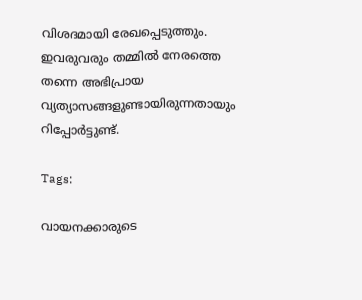വിശദമായി രേഖപ്പെടുത്തും. ഇവരുവരും തമ്മിൽ നേരത്തെ തന്നെ അഭിപ്രായ വ്യത്യാസങ്ങളുണ്ടായിരുന്നതായും റിപ്പോർട്ടുണ്ട്.

Tags:

വായനക്കാരുടെ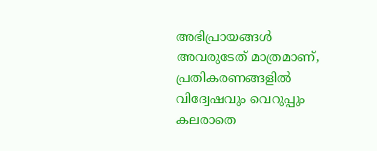അഭിപ്രായങ്ങള്‍ അവരുടേത് മാത്രമാണ്, പ്രതികരണങ്ങളിൽ വിദ്വേഷവും വെറുപ്പും കലരാതെ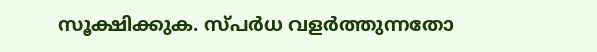സൂക്ഷിക്കുക. സ്പർധ വളർത്തുന്നതോ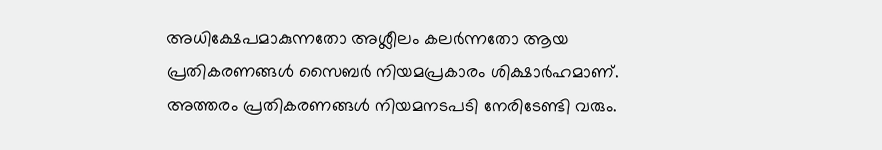അധിക്ഷേപമാകുന്നതോ അശ്ലീലം കലർന്നതോ ആയ പ്രതികരണങ്ങൾ സൈബർ നിയമപ്രകാരം ശിക്ഷാർഹമാണ്. അത്തരം പ്രതികരണങ്ങൾ നിയമനടപടി നേരിടേണ്ടി വരും.